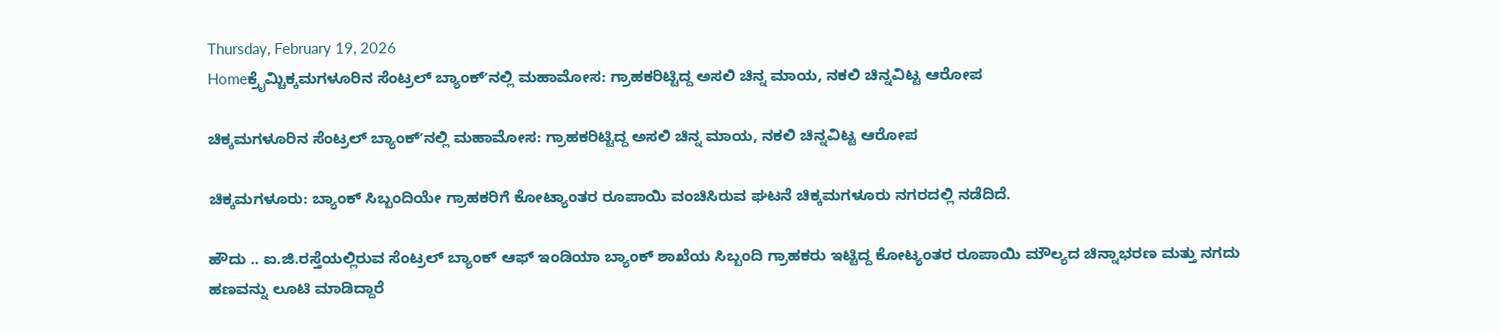Thursday, February 19, 2026
Homeಕ್ರೈಮ್ಚಿಕ್ಕಮಗಳೂರಿನ ಸೆಂಟ್ರಲ್ ಬ್ಯಾಂಕ್ʼನಲ್ಲಿ ಮಹಾಮೋಸ: ಗ್ರಾಹಕರಿಟ್ಟಿದ್ದ ಅಸಲಿ ಚಿನ್ನ ಮಾಯ, ನಕಲಿ ಚಿನ್ನವಿಟ್ಟ ಆರೋಪ

ಚಿಕ್ಕಮಗಳೂರಿನ ಸೆಂಟ್ರಲ್ ಬ್ಯಾಂಕ್ʼನಲ್ಲಿ ಮಹಾಮೋಸ: ಗ್ರಾಹಕರಿಟ್ಟಿದ್ದ ಅಸಲಿ ಚಿನ್ನ ಮಾಯ, ನಕಲಿ ಚಿನ್ನವಿಟ್ಟ ಆರೋಪ

ಚಿಕ್ಕಮಗಳೂರು: ಬ್ಯಾಂಕ್ ಸಿಬ್ಬಂದಿಯೇ ಗ್ರಾಹಕರಿಗೆ ಕೋಟ್ಯಾಂತರ ರೂಪಾಯಿ ವಂಚಿಸಿರುವ ಘಟನೆ ಚಿಕ್ಕಮಗಳೂರು ನಗರದಲ್ಲಿ ನಡೆದಿದೆ.

ಹೌದು .. ಐ.ಜಿ.ರಸ್ತೆಯಲ್ಲಿರುವ ಸೆಂಟ್ರಲ್ ಬ್ಯಾಂಕ್ ಆಫ್ ಇಂಡಿಯಾ ಬ್ಯಾಂಕ್ ಶಾಖೆಯ ಸಿಬ್ಬಂದಿ ಗ್ರಾಹಕರು ಇಟ್ಟಿದ್ದ ಕೋಟ್ಯಂತರ ರೂಪಾಯಿ ಮೌಲ್ಯದ ಚಿನ್ನಾಭರಣ ಮತ್ತು ನಗದು ಹಣವನ್ನು ಲೂಟಿ ಮಾಡಿದ್ದಾರೆ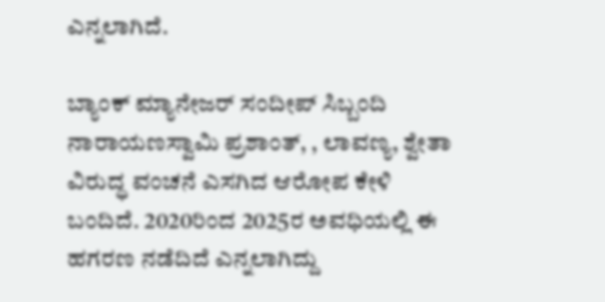ಎನ್ನಲಾಗಿದೆ.

ಬ್ಯಾಂಕ್ ಮ್ಯಾನೇಜರ್ ಸಂದೀಪ್ ಸಿಬ್ಬಂದಿ ನಾರಾಯಣಸ್ವಾಮಿ ಪ್ರಶಾಂತ್, , ಲಾವಣ್ಯ, ಶ್ವೇತಾ ವಿರುದ್ಧ ವಂಚನೆ ಎಸಗಿದ ಆರೋಪ ಕೇಳಿ ಬಂದಿದೆ. 2020ರಿಂದ 2025ರ ಅವಧಿಯಲ್ಲಿ ಈ ಹಗರಣ ನಡೆದಿದೆ ಎನ್ನಲಾಗಿದ್ದು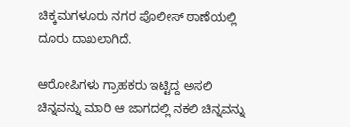ಚಿಕ್ಕಮಗಳೂರು ನಗರ ಪೊಲೀಸ್ ಠಾಣೆಯಲ್ಲಿ ದೂರು ದಾಖಲಾಗಿದೆ.

ಆರೋಪಿಗಳು ಗ್ರಾಹಕರು ಇಟ್ಟಿದ್ದ ಅಸಲಿ ಚಿನ್ನವನ್ನು ಮಾರಿ ಆ ಜಾಗದಲ್ಲಿ ನಕಲಿ ಚಿನ್ನವನ್ನು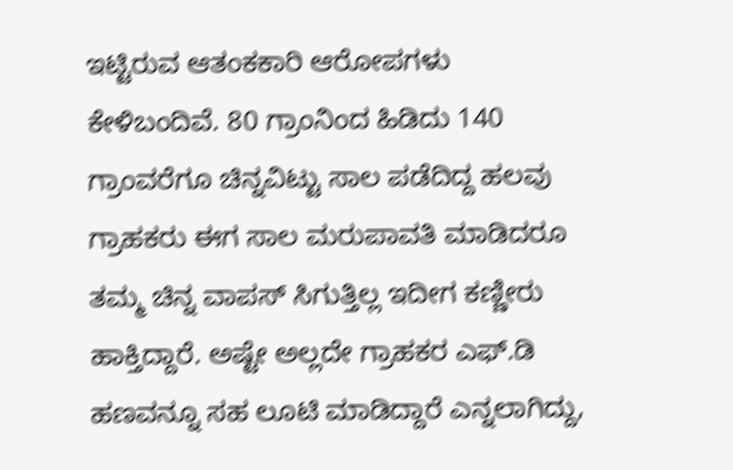ಇಟ್ಟಿರುವ ಆತಂಕಕಾರಿ ಆರೋಪಗಳು ಕೇಳಿಬಂದಿವೆ. 80 ಗ್ರಾಂನಿಂದ ಹಿಡಿದು 140 ಗ್ರಾಂವರೆಗೂ ಚಿನ್ನವಿಟ್ಟು ಸಾಲ ಪಡೆದಿದ್ದ ಹಲವು ಗ್ರಾಹಕರು ಈಗ ಸಾಲ ಮರುಪಾವತಿ ಮಾಡಿದರೂ ತಮ್ಮ ಚಿನ್ನ ವಾಪಸ್ ಸಿಗುತ್ತಿಲ್ಲ ಇದೀಗ ಕಣ್ಣೀರು ಹಾಕ್ತಿದ್ದಾರೆ. ಅಷ್ಟೇ ಅಲ್ಲದೇ ಗ್ರಾಹಕರ ಎಫ್.ಡಿ ಹಣವನ್ನೂ ಸಹ ಲೂಟಿ ಮಾಡಿದ್ದಾರೆ ಎನ್ನಲಾಗಿದ್ದು,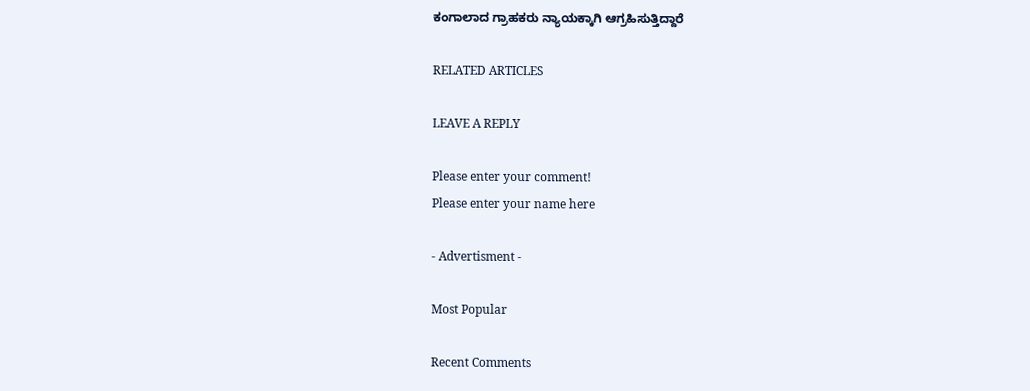ಕಂಗಾಲಾದ ಗ್ರಾಹಕರು ನ್ಯಾಯಕ್ಕಾಗಿ ಆಗ್ರಹಿಸುತ್ತಿದ್ದಾರೆ

RELATED ARTICLES

LEAVE A REPLY

Please enter your comment!
Please enter your name here

- Advertisment -

Most Popular

Recent Comments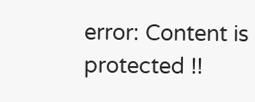error: Content is protected !!